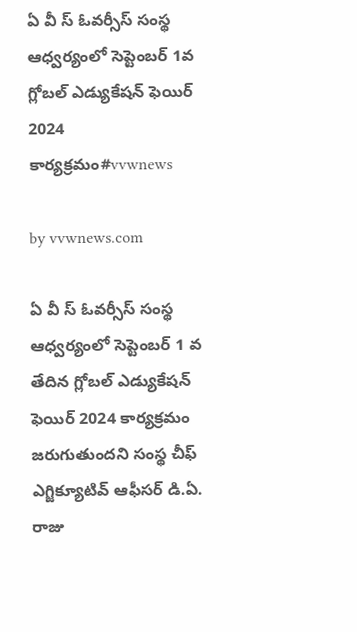ఏ వీ స్ ఓవర్సీస్ సంస్థ ఆధ్వర్యంలో సెప్టెంబర్ 1వ గ్లోబల్ ఎడ్యుకేషన్ ఫెయిర్ 2024 కార్యక్రమం#vvwnews

by vvwnews.com

ఏ వీ స్ ఓవర్సీస్ సంస్థ ఆధ్వర్యంలో సెప్టెంబర్ 1 వ తేదిన గ్లోబల్ ఎడ్యుకేషన్ ఫెయిర్ 2024 కార్యక్రమం జరుగుతుందని సంస్థ చీఫ్ ఎగ్జిక్యూటివ్ ఆఫీసర్ డి.ఏ. రాజు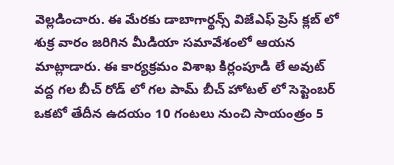వెల్లడించారు. ఈ మేరకు డాబాగార్థన్స్ విజేఎఫ్ ప్రెస్ క్లబ్ లో శుక్ర వారం జరిగిన మీడియా సమావేశంలో ఆయన మాట్లాడారు. ఈ కార్యక్రమం విశాఖ కిర్లంపూడి లే అవుట్ వద్ద గల బీచ్ రోడ్ లో గల పామ్ బీచ్ హోటల్ లో సెప్టెంబర్ ఒకటో తేదీన ఉదయం 10 గంటలు నుంచి సాయంత్రం 5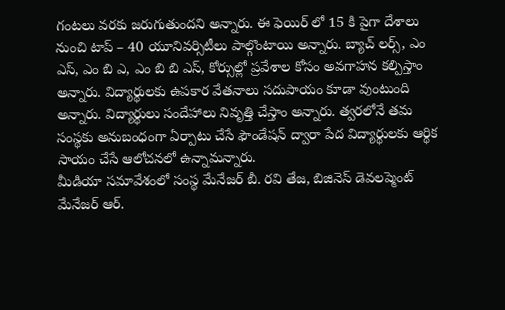గంటలు వరకు జరుగుతుందని అన్నారు. ఈ ఫెయిర్ లో 15 కి పైగా దేశాలు నుంచి టాప్ – 40 యూనివర్సిటీలు పాల్గొంటాయి అన్నారు. బ్యాచ్ లర్స్, ఎం ఎస్, ఎం బి ఎ, ఎం బి బి ఎస్, కోర్సుల్లో ప్రవేశాల కోసం అవగాహన కల్పిస్తాం అన్నారు. విద్యార్థులకు ఉపకార వేతనాలు సదుపాయం కూడా వుంటుంది అన్నారు. విద్యార్థులు సందేహాలు నివృత్తి చేస్తాం అన్నారు. త్వరలోనే తమ సంస్థకు అనుబంధంగా ఏర్పాటు చేసే ఫౌండేషన్ ద్వారా పేద విద్యార్థులకు ఆర్థిక సాయం చేసే ఆలోచనలో ఉన్నామన్నారు.
మీడియా సమావేశంలో సంస్థ మేనేజర్ బీ. రవి తేజ, బిజినెస్ డెవలప్మెంట్ మేనేజర్ ఆర్.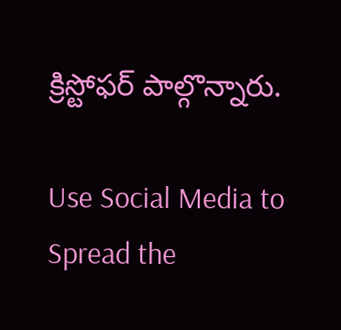క్రిస్టోఫర్ పాల్గొన్నారు.

Use Social Media to Spread the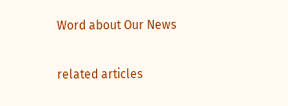Word about Our News

related articles